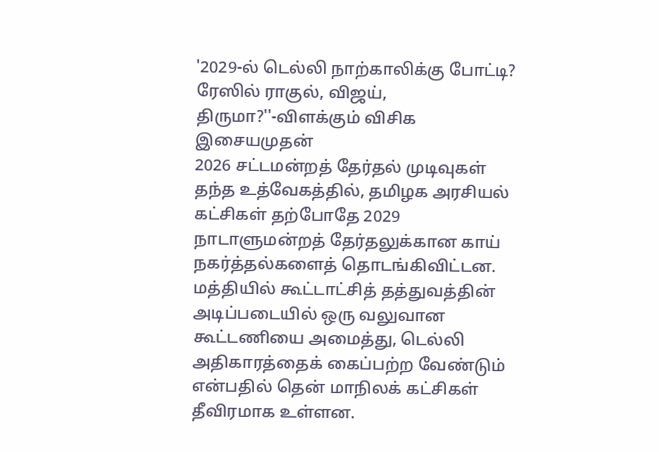'2029-ல் டெல்லி நாற்காலிக்கு போட்டி? ரேஸில் ராகுல், விஜய், திருமா?''-விளக்கும் விசிக இசையமுதன்
2026 சட்டமன்றத் தேர்தல் முடிவுகள் தந்த உத்வேகத்தில், தமிழக அரசியல் கட்சிகள் தற்போதே 2029 நாடாளுமன்றத் தேர்தலுக்கான காய் நகர்த்தல்களைத் தொடங்கிவிட்டன. மத்தியில் கூட்டாட்சித் தத்துவத்தின் அடிப்படையில் ஒரு வலுவான கூட்டணியை அமைத்து, டெல்லி அதிகாரத்தைக் கைப்பற்ற வேண்டும் என்பதில் தென் மாநிலக் கட்சிகள் தீவிரமாக உள்ளன.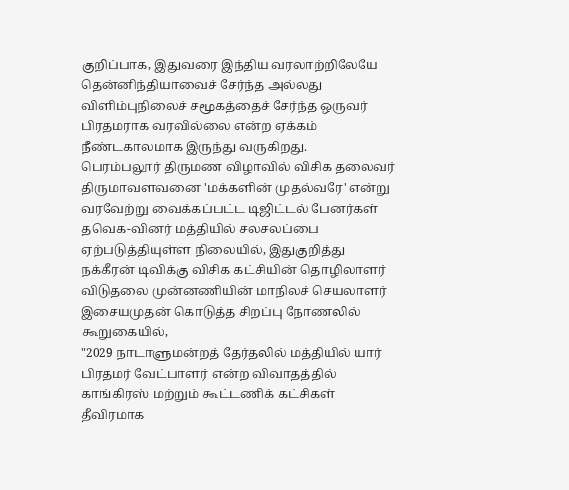குறிப்பாக, இதுவரை இந்திய வரலாற்றிலேயே தென்னிந்தியாவைச் சேர்ந்த அல்லது விளிம்புநிலைச் சமூகத்தைச் சேர்ந்த ஒருவர் பிரதமராக வரவில்லை என்ற ஏக்கம் நீண்டகாலமாக இருந்து வருகிறது.
பெரம்பலூர் திருமண விழாவில் விசிக தலைவர் திருமாவளவனை 'மக்களின் முதல்வரே' என்று வரவேற்று வைக்கப்பட்ட டிஜிட்டல் பேனர்கள் தவெக-வினர் மத்தியில் சலசலப்பை ஏற்படுத்தியுள்ள நிலையில், இதுகுறித்து நக்கீரன் டிவிக்கு விசிக கட்சியின் தொழிலாளர் விடுதலை முன்னணியின் மாநிலச் செயலாளர் இசையமுதன் கொடுத்த சிறப்பு நோணலில் கூறுகையில்,
"2029 நாடாளுமன்றத் தேர்தலில் மத்தியில் யார் பிரதமர் வேட்பாளர் என்ற விவாதத்தில் காங்கிரஸ் மற்றும் கூட்டணிக் கட்சிகள் தீவிரமாக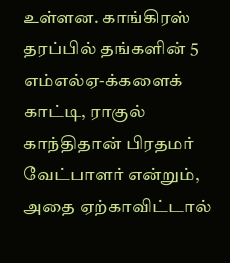உள்ளன. காங்கிரஸ் தரப்பில் தங்களின் 5 எம்எல்ஏ-க்களைக் காட்டி, ராகுல் காந்திதான் பிரதமர் வேட்பாளர் என்றும், அதை ஏற்காவிட்டால்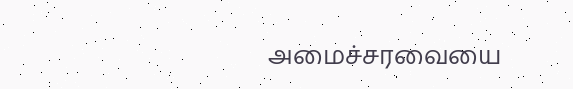அமைச்சரவையை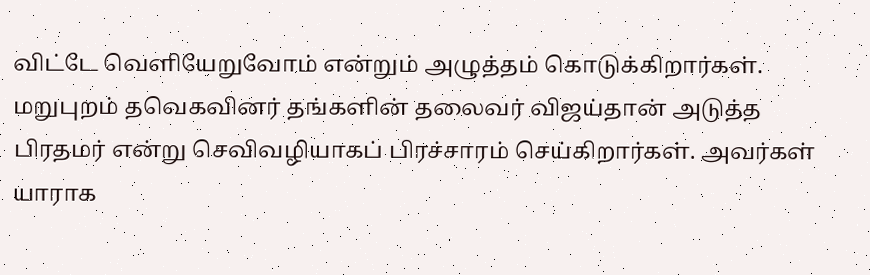விட்டே வெளியேறுவோம் என்றும் அழுத்தம் கொடுக்கிறார்கள். மறுபுறம் தவெகவினர் தங்களின் தலைவர் விஜய்தான் அடுத்த பிரதமர் என்று செவிவழியாகப் பிரச்சாரம் செய்கிறார்கள். அவர்கள் யாராக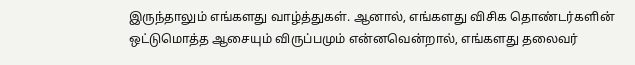இருந்தாலும் எங்களது வாழ்த்துகள். ஆனால், எங்களது விசிக தொண்டர்களின் ஒட்டுமொத்த ஆசையும் விருப்பமும் என்னவென்றால், எங்களது தலைவர்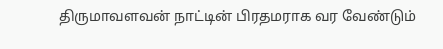திருமாவளவன் நாட்டின் பிரதமராக வர வேண்டும்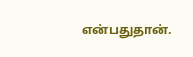என்பதுதான்.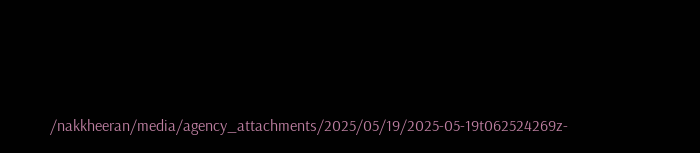/nakkheeran/media/agency_attachments/2025/05/19/2025-05-19t062524269z-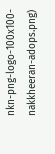nkn-png-logo-100x100-nakkheeran-adops.png)